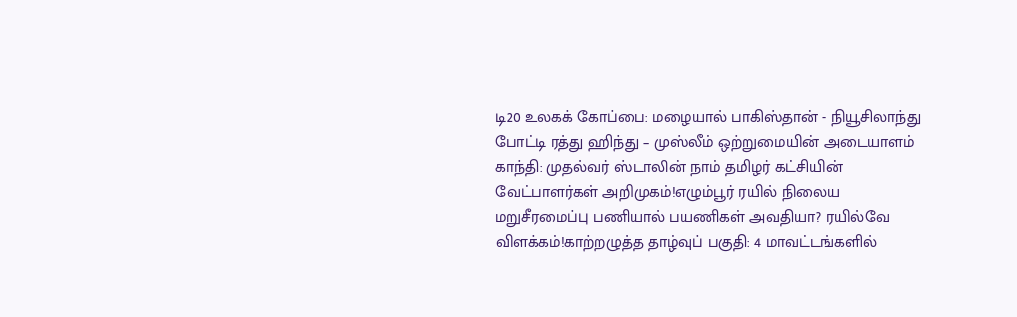டி20 உலகக் கோப்பை: மழையால் பாகிஸ்தான் - நியூசிலாந்து போட்டி ரத்து ஹிந்து – முஸ்லீம் ஒற்றுமையின் அடையாளம் காந்தி: முதல்வர் ஸ்டாலின் நாம் தமிழர் கட்சியின் வேட்பாளர்கள் அறிமுகம்!எழும்பூர் ரயில் நிலைய மறுசீரமைப்பு பணியால் பயணிகள் அவதியா? ரயில்வே விளக்கம்!காற்றழுத்த தாழ்வுப் பகுதி: 4 மாவட்டங்களில்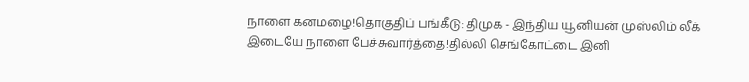நாளை கனமழை!தொகுதிப் பங்கீடு: திமுக - இந்திய யூனியன் முஸ்லிம் லீக் இடையே நாளை பேச்சுவார்த்தை!தில்லி செங்கோட்டை இனி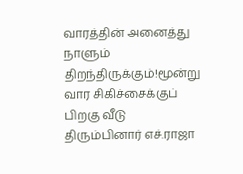வாரத்தின் அனைத்து நாளும் திறந்திருக்கும்!மூன்று வார சிகிச்சைக்குப் பிறகு வீடு திரும்பினார் எச்.ராஜா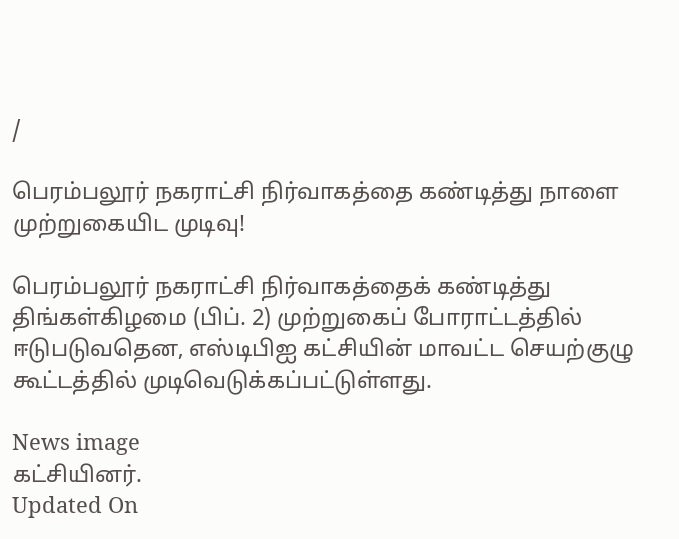/

பெரம்பலூர் நகராட்சி நிர்வாகத்தை கண்டித்து நாளை முற்றுகையிட முடிவு!

பெரம்பலூர் நகராட்சி நிர்வாகத்தைக் கண்டித்து திங்கள்கிழமை (பிப். 2) முற்றுகைப் போராட்டத்தில் ஈடுபடுவதென, எஸ்டிபிஐ கட்சியின் மாவட்ட செயற்குழு கூட்டத்தில் முடிவெடுக்கப்பட்டுள்ளது.

News image
கட்சியினர்.
Updated On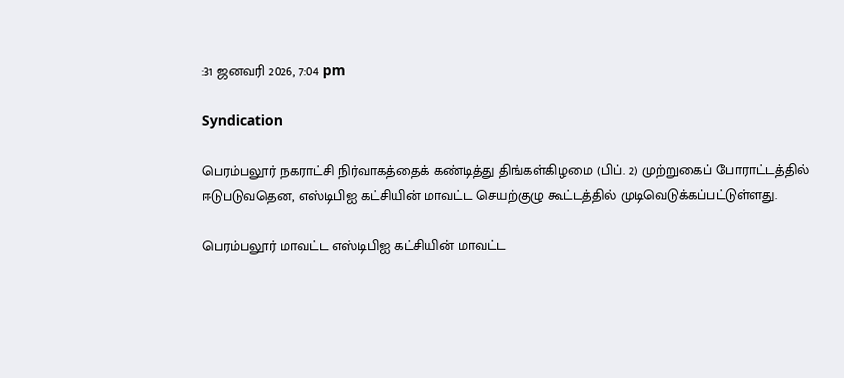:31 ஜனவரி 2026, 7:04 pm

Syndication

பெரம்பலூர் நகராட்சி நிர்வாகத்தைக் கண்டித்து திங்கள்கிழமை (பிப். 2) முற்றுகைப் போராட்டத்தில் ஈடுபடுவதென, எஸ்டிபிஐ கட்சியின் மாவட்ட செயற்குழு கூட்டத்தில் முடிவெடுக்கப்பட்டுள்ளது.

பெரம்பலூர் மாவட்ட எஸ்டிபிஐ கட்சியின் மாவட்ட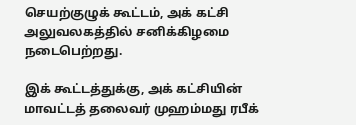செயற்குழுக் கூட்டம், அக் கட்சி அலுவலகத்தில் சனிக்கிழமை நடைபெற்றது.

இக் கூட்டத்துக்கு, அக் கட்சியின் மாவட்டத் தலைவர் முஹம்மது ரபீக்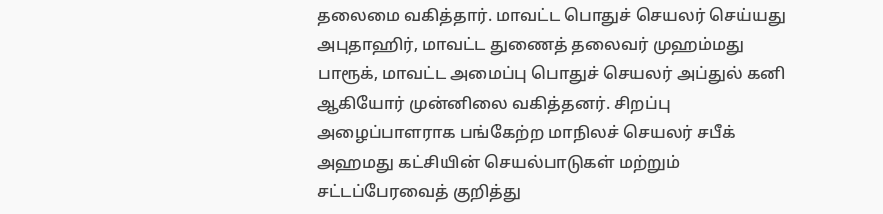தலைமை வகித்தார். மாவட்ட பொதுச் செயலர் செய்யது அபுதாஹிர், மாவட்ட துணைத் தலைவர் முஹம்மது பாரூக், மாவட்ட அமைப்பு பொதுச் செயலர் அப்துல் கனி ஆகியோர் முன்னிலை வகித்தனர். சிறப்பு அழைப்பாளராக பங்கேற்ற மாநிலச் செயலர் சபீக் அஹமது கட்சியின் செயல்பாடுகள் மற்றும் சட்டப்பேரவைத் குறித்து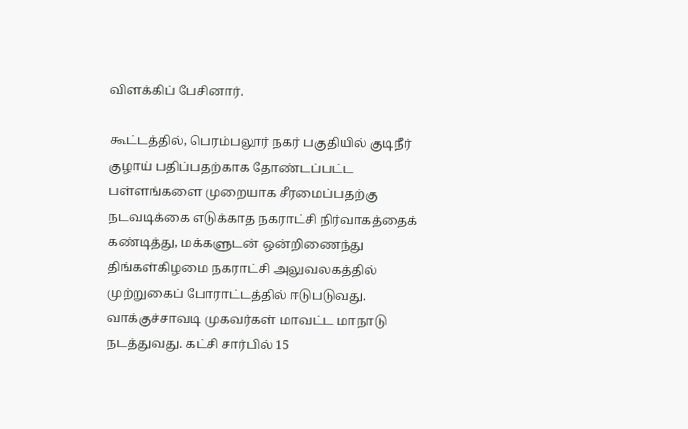விளக்கிப் பேசினார்.

கூட்டத்தில், பெரம்பலூர் நகர் பகுதியில் குடிநீர் குழாய் பதிப்பதற்காக தோண்டப்பட்ட பள்ளங்களை முறையாக சீரமைப்பதற்கு நடவடிக்கை எடுக்காத நகராட்சி நிர்வாகத்தைக் கண்டித்து, மக்களுடன் ஒன்றிணைந்து திங்கள்கிழமை நகராட்சி அலுவலகத்தில் முற்றுகைப் போராட்டத்தில் ஈடுபடுவது. வாக்குச்சாவடி முகவர்கள் மாவட்ட மாநாடு நடத்துவது. கட்சி சார்பில் 15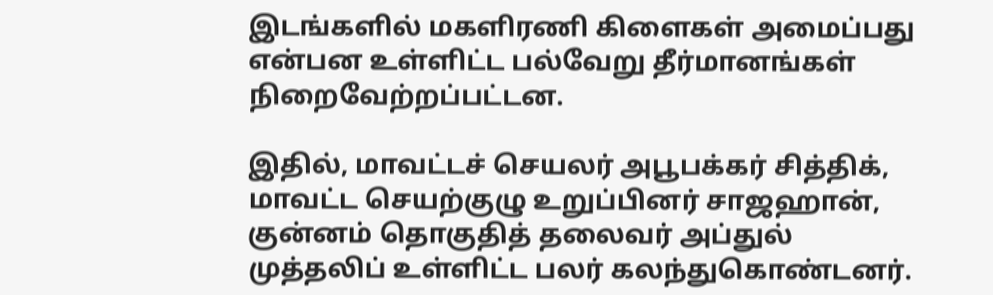இடங்களில் மகளிரணி கிளைகள் அமைப்பது என்பன உள்ளிட்ட பல்வேறு தீர்மானங்கள் நிறைவேற்றப்பட்டன.

இதில், மாவட்டச் செயலர் அபூபக்கர் சித்திக், மாவட்ட செயற்குழு உறுப்பினர் சாஜஹான், குன்னம் தொகுதித் தலைவர் அப்துல் முத்தலிப் உள்ளிட்ட பலர் கலந்துகொண்டனர்.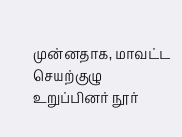முன்னதாக, மாவட்ட செயற்குழு உறுப்பினர் நூர்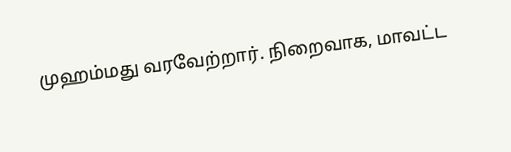முஹம்மது வரவேற்றார். நிறைவாக, மாவட்ட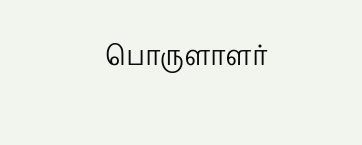பொருளாளர்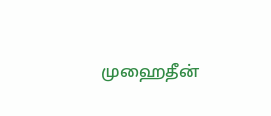முஹைதீன்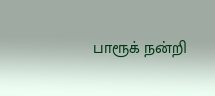பாரூக் நன்றி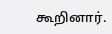கூறினார்.